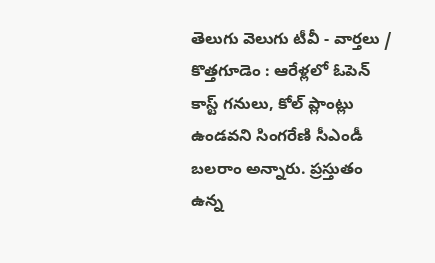తెలుగు వెలుగు టీవీ - వార్తలు / కొత్తగూడెం : ఆరేళ్లలో ఓపెన్ కాస్ట్ గనులు, కోల్ ప్లాంట్లు ఉండవని సింగరేణి సీఎండీ బలరాం అన్నారు. ప్రస్తుతం ఉన్న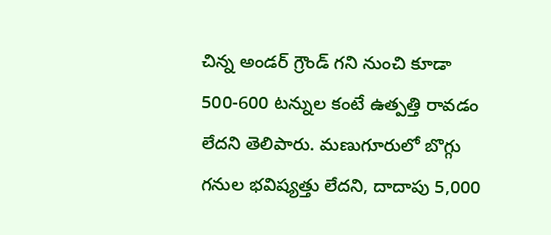చిన్న అండర్ గ్రౌండ్ గని నుంచి కూడా 500-600 టన్నుల కంటే ఉత్పత్తి రావడం లేదని తెలిపారు. మణుగూరులో బొగ్గు గనుల భవిష్యత్తు లేదని, దాదాపు 5,000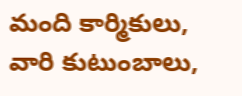మంది కార్మికులు, వారి కుటుంబాలు,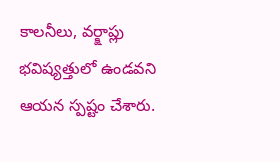కాలనీలు, వర్క్షాప్లు భవిష్యత్తులో ఉండవని ఆయన స్పష్టం చేశారు.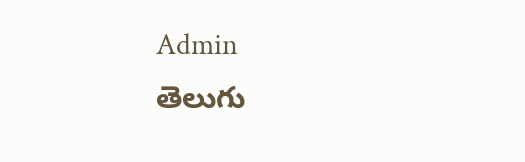Admin
తెలుగు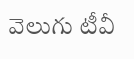వెలుగు టీవీ